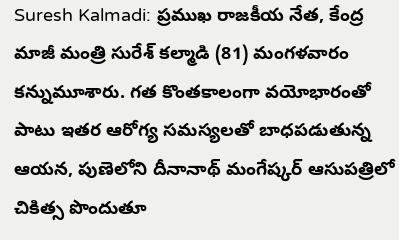Suresh Kalmadi: ప్రముఖ రాజకీయ నేత, కేంద్ర మాజీ మంత్రి సురేశ్ కల్మాడి (81) మంగళవారం కన్నుమూశారు. గత కొంతకాలంగా వయోభారంతో పాటు ఇతర ఆరోగ్య సమస్యలతో బాధపడుతున్న ఆయన, పుణెలోని దీనానాథ్ మంగేష్కర్ ఆసుపత్రిలో చికిత్స పొందుతూ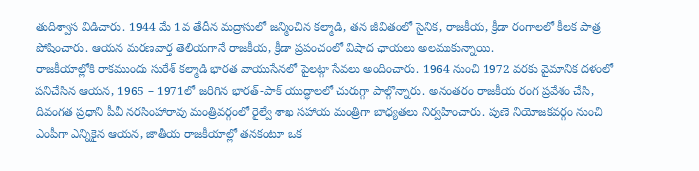తుదిశ్వాస విడిచారు. 1944 మే 1వ తేదీన మద్రాసులో జన్మించిన కల్మాడి, తన జీవితంలో సైనిక, రాజకీయ, క్రీడా రంగాలలో కీలక పాత్ర పోషించారు. ఆయన మరణవార్త తెలియగానే రాజకీయ, క్రీడా ప్రపంచంలో విషాద ఛాయలు అలముకున్నాయి.
రాజకీయాల్లోకి రాకముందు సురేశ్ కల్మాడి భారత వాయుసేనలో పైలట్గా సేవలు అందించారు. 1964 నుంచి 1972 వరకు వైమానిక దళంలో పనిచేసిన ఆయన, 1965 – 1971లో జరిగిన భారత్-పాక్ యుద్ధాలలో చురుగ్గా పాల్గొన్నారు. అనంతరం రాజకీయ రంగ ప్రవేశం చేసి, దివంగత ప్రధాని పీవీ నరసింహారావు మంత్రివర్గంలో రైల్వే శాఖ సహాయ మంత్రిగా బాధ్యతలు నిర్వహించారు. పుణె నియోజకవర్గం నుంచి ఎంపీగా ఎన్నికైన ఆయన, జాతీయ రాజకీయాల్లో తనకంటూ ఒక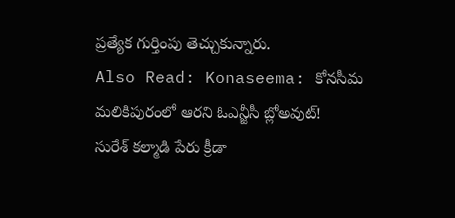ప్రత్యేక గుర్తింపు తెచ్చుకున్నారు.
Also Read: Konaseema: కోనసీమ మలికిపురంలో ఆరని ఓఎన్జీసీ బ్లోఅవుట్!
సురేశ్ కల్మాడి పేరు క్రీడా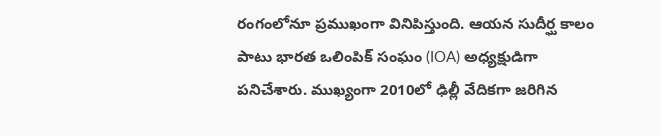రంగంలోనూ ప్రముఖంగా వినిపిస్తుంది. ఆయన సుదీర్ఘ కాలం పాటు భారత ఒలింపిక్ సంఘం (IOA) అధ్యక్షుడిగా పనిచేశారు. ముఖ్యంగా 2010లో ఢిల్లీ వేదికగా జరిగిన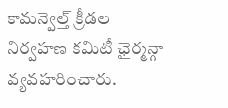కామన్వెల్త్ క్రీడల నిర్వహణ కమిటీ ఛైర్మన్గా వ్యవహరించారు.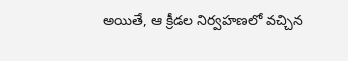అయితే, ఆ క్రీడల నిర్వహణలో వచ్చిన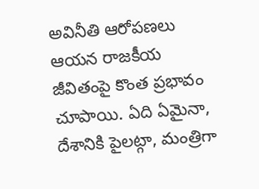అవినీతి ఆరోపణలు ఆయన రాజకీయ జీవితంపై కొంత ప్రభావం చూపాయి. ఏది ఏమైనా, దేశానికి పైలట్గా, మంత్రిగా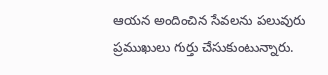ఆయన అందించిన సేవలను పలువురు ప్రముఖులు గుర్తు చేసుకుంటున్నారు.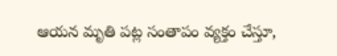ఆయన మృతి పట్ల సంతాపం వ్యక్తం చేస్తూ,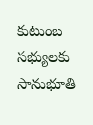కుటుంబ సభ్యులకు సానుభూతి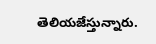తెలియజేస్తున్నారు.